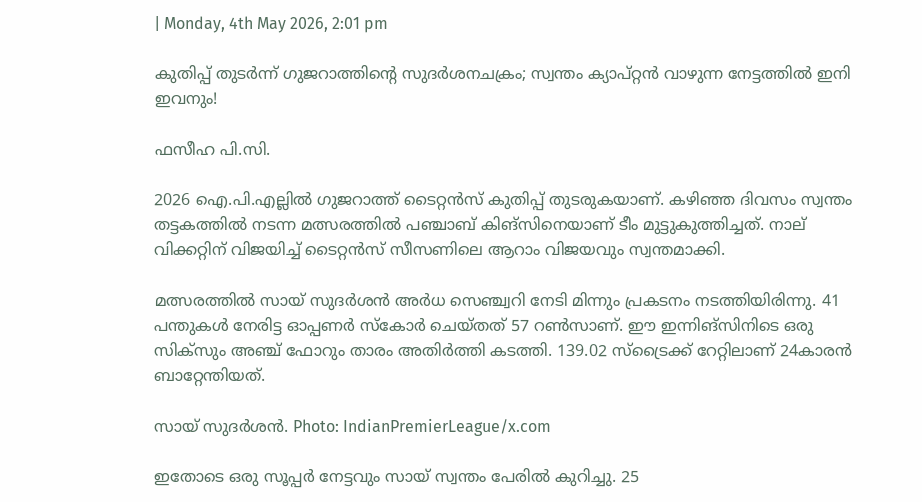| Monday, 4th May 2026, 2:01 pm

കുതിപ്പ് തുടര്‍ന്ന് ഗുജറാത്തിന്റെ സുദര്‍ശനചക്രം; സ്വന്തം ക്യാപ്റ്റന്‍ വാഴുന്ന നേട്ടത്തില്‍ ഇനി ഇവനും!

ഫസീഹ പി.സി.

2026 ഐ.പി.എല്ലില്‍ ഗുജറാത്ത് ടൈറ്റന്‍സ് കുതിപ്പ് തുടരുകയാണ്. കഴിഞ്ഞ ദിവസം സ്വന്തം തട്ടകത്തില്‍ നടന്ന മത്സരത്തില്‍ പഞ്ചാബ് കിങ്‌സിനെയാണ് ടീം മുട്ടുകുത്തിച്ചത്. നാല് വിക്കറ്റിന് വിജയിച്ച് ടൈറ്റന്‍സ് സീസണിലെ ആറാം വിജയവും സ്വന്തമാക്കി.

മത്സരത്തില്‍ സായ് സുദര്‍ശന്‍ അര്‍ധ സെഞ്ച്വറി നേടി മിന്നും പ്രകടനം നടത്തിയിരിന്നു. 41 പന്തുകള്‍ നേരിട്ട ഓപ്പണര്‍ സ്‌കോര്‍ ചെയ്തത് 57 റണ്‍സാണ്. ഈ ഇന്നിങ്‌സിനിടെ ഒരു സിക്സും അഞ്ച് ഫോറും താരം അതിര്‍ത്തി കടത്തി. 139.02 സ്‌ട്രൈക്ക് റേറ്റിലാണ് 24കാരന്‍ ബാറ്റേന്തിയത്.

സായ് സുദര്‍ശന്‍. Photo: IndianPremierLeague/x.com

ഇതോടെ ഒരു സൂപ്പര്‍ നേട്ടവും സായ് സ്വന്തം പേരില്‍ കുറിച്ചു. 25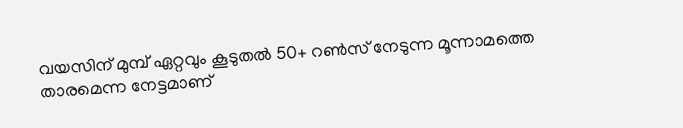വയസിന് മുമ്പ് ഏറ്റവും കൂടുതല്‍ 50+ റണ്‍സ് നേടുന്ന മൂന്നാമത്തെ താരമെന്ന നേട്ടമാണ്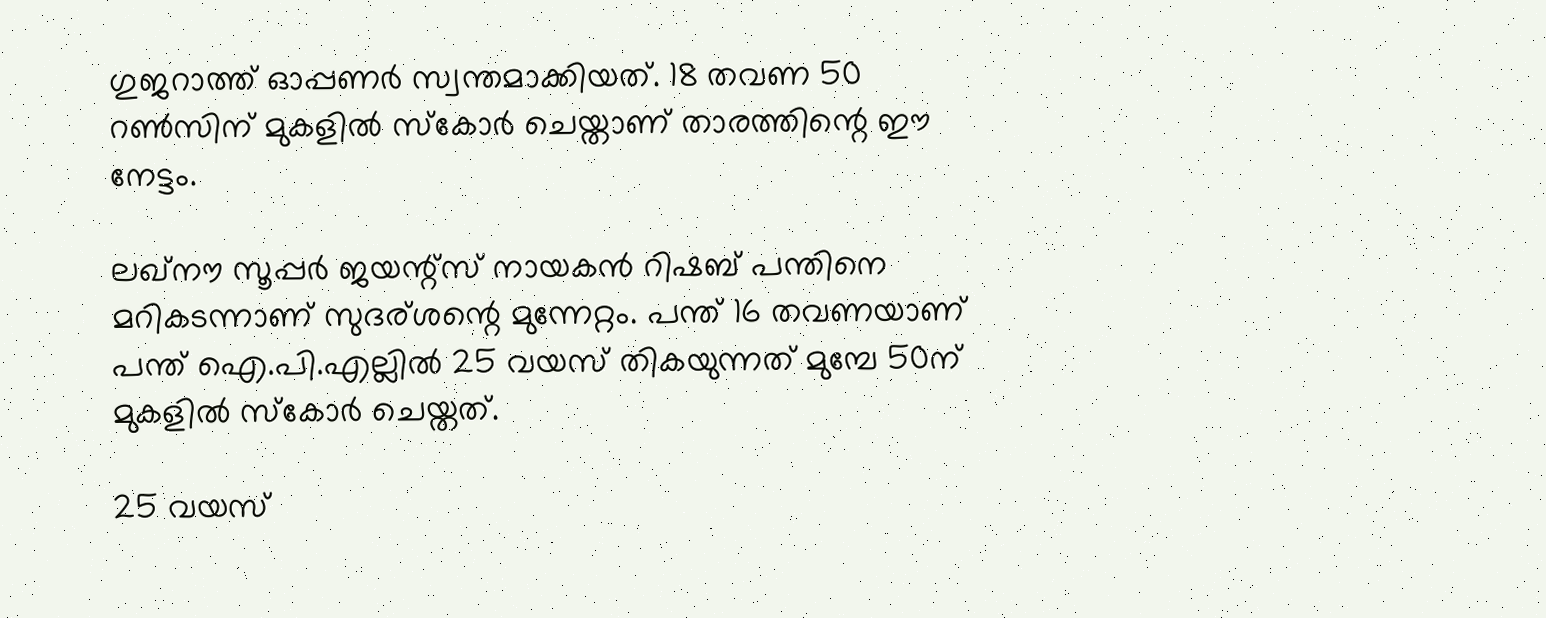ഗുജറാത്ത് ഓപ്പണര്‍ സ്വന്തമാക്കിയത്. 18 തവണ 50 റണ്‍സിന് മുകളില്‍ സ്‌കോര്‍ ചെയ്താണ് താരത്തിന്റെ ഈ നേട്ടം.

ലഖ്നൗ സൂപ്പര്‍ ജയന്റ്‌സ് നായകന്‍ റിഷബ് പന്തിനെ മറികടന്നാണ് സുദര്ശന്റെ മുന്നേറ്റം. പന്ത് 16 തവണയാണ് പന്ത് ഐ.പി.എല്ലില്‍ 25 വയസ് തികയുന്നത് മുമ്പേ 50ന് മുകളില്‍ സ്‌കോര്‍ ചെയ്തത്.

25 വയസ്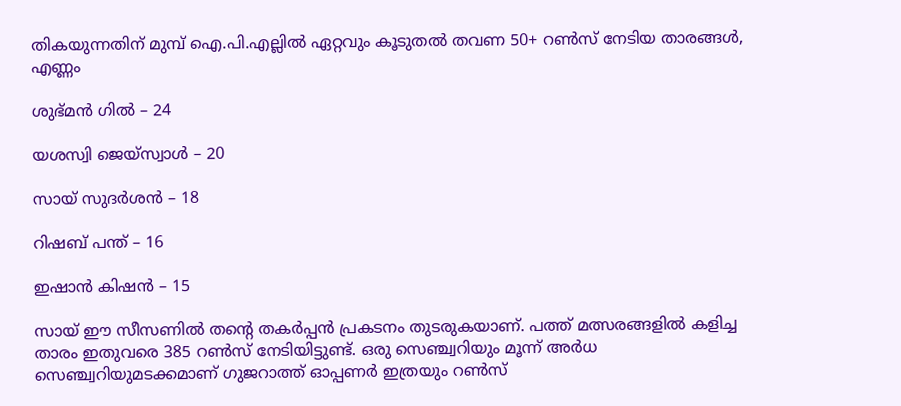തികയുന്നതിന് മുമ്പ് ഐ.പി.എല്ലില്‍ ഏറ്റവും കൂടുതല്‍ തവണ 50+ റണ്‍സ് നേടിയ താരങ്ങള്‍, എണ്ണം

ശുഭ്മന്‍ ഗില്‍ – 24

യശസ്വി ജെയ്സ്വാള്‍ – 20

സായ് സുദര്‍ശന്‍ – 18

റിഷബ് പന്ത് – 16

ഇഷാന്‍ കിഷന്‍ – 15

സായ് ഈ സീസണില്‍ തന്റെ തകര്‍പ്പന്‍ പ്രകടനം തുടരുകയാണ്. പത്ത് മത്സരങ്ങളില്‍ കളിച്ച താരം ഇതുവരെ 385 റണ്‍സ് നേടിയിട്ടുണ്ട്. ഒരു സെഞ്ച്വറിയും മൂന്ന് അര്‍ധ സെഞ്ച്വറിയുമടക്കമാണ് ഗുജറാത്ത് ഓപ്പണര്‍ ഇത്രയും റണ്‍സ്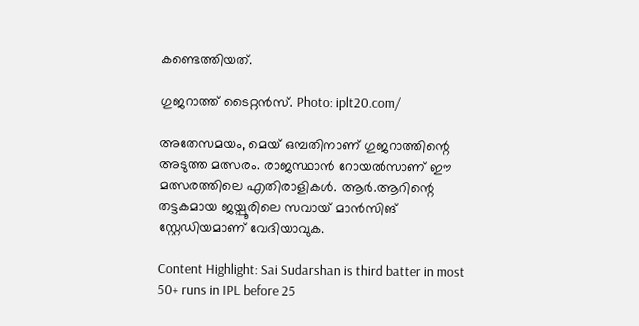കണ്ടെത്തിയത്.

ഗുജറാത്ത് ടൈറ്റൻസ്. Photo: iplt20.com/

അതേസമയം, മെയ് ഒമ്പതിനാണ് ഗുജറാത്തിന്റെ അടുത്ത മത്സരം. രാജസ്ഥാന്‍ റോയല്‍സാണ് ഈ മത്സരത്തിലെ എതിരാളികള്‍. ആര്‍.ആറിന്റെ തട്ടകമായ ജയ്പൂരിലെ സവായ് മാന്‍സിങ് സ്റ്റേഡിയമാണ് വേദിയാവുക.

Content Highlight: Sai Sudarshan is third batter in most 50+ runs in IPL before 25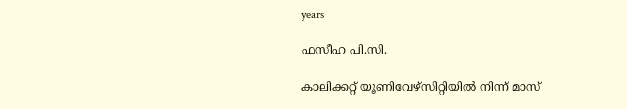years

ഫസീഹ പി.സി.

കാലിക്കറ്റ് യൂണിവേഴ്‌സിറ്റിയില്‍ നിന്ന് മാസ്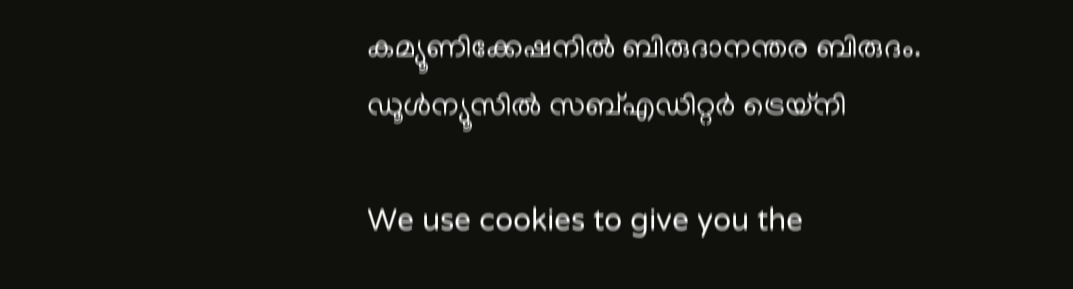കമ്യൂണിക്കേഷനില്‍ ബിരുദാനന്തര ബിരുദം. ഡൂള്‍ന്യൂസില്‍ സബ്എഡിറ്റര്‍ ട്രെയ്‌നി

We use cookies to give you the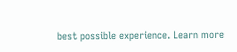best possible experience. Learn more